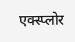एक्स्प्लोर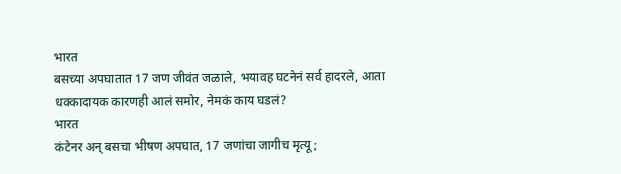भारत
बसच्या अपघातात 17 जण जीवंत जळाले, भयावह घटनेनं सर्व हादरले, आता धक्कादायक कारणही आलं समोर, नेमकं काय घडलं?
भारत
कंटेनर अन् बसचा भीषण अपघात, 17 जणांचा जागीच मृत्यू;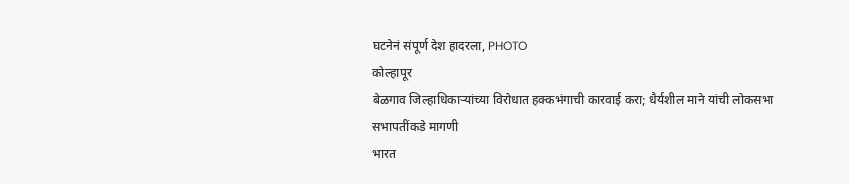घटनेनं संपूर्ण देश हादरला, PHOTO
कोल्हापूर
बेळगाव जिल्हाधिकाऱ्यांच्या विरोधात हक्कभंगाची कारवाई करा; धैर्यशील माने यांची लोकसभा सभापतींकडे मागणी
भारत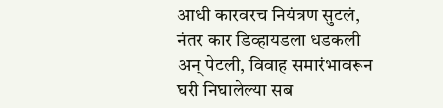आधी कारवरच नियंत्रण सुटलं, नंतर कार डिव्हायडला धडकली अन् पेटली, विवाह समारंभावरून घरी निघालेल्या सब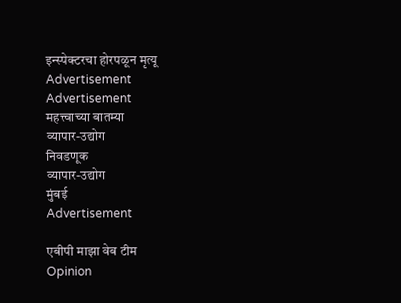इन्स्पेक्टरचा होरपळून मृत्यू
Advertisement
Advertisement
महत्त्वाच्या बातम्या
व्यापार-उद्योग
निवडणूक
व्यापार-उद्योग
मुंबई
Advertisement

एबीपी माझा वेब टीम
Opinion